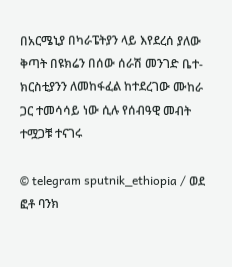በአርሜኒያ በካራፔትያን ላይ እየደረሰ ያለው ቅጣት በዩክሬን በሰው ሰራሽ መንገድ ቤተ-ክርስቲያንን ለመከፋፈል ከተደረገው ሙከራ ጋር ተመሳሳይ ነው ሲሉ የሰብዓዊ መብት ተሟጋቹ ተናገሩ

© telegram sputnik_ethiopia / ወደ ፎቶ ባንክ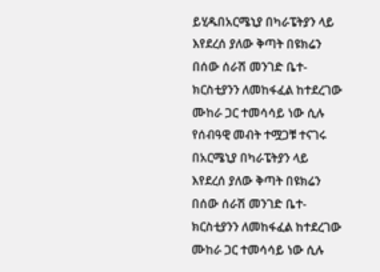ይሂዱበአርሜኒያ በካራፔትያን ላይ እየደረሰ ያለው ቅጣት በዩክሬን በሰው ሰራሽ መንገድ ቤተ-ክርስቲያንን ለመከፋፈል ከተደረገው ሙከራ ጋር ተመሳሳይ ነው ሲሉ የሰብዓዊ መብት ተሟጋቹ ተናገሩ
በአርሜኒያ በካራፔትያን ላይ እየደረሰ ያለው ቅጣት በዩክሬን በሰው ሰራሽ መንገድ ቤተ-ክርስቲያንን ለመከፋፈል ከተደረገው ሙከራ ጋር ተመሳሳይ ነው ሲሉ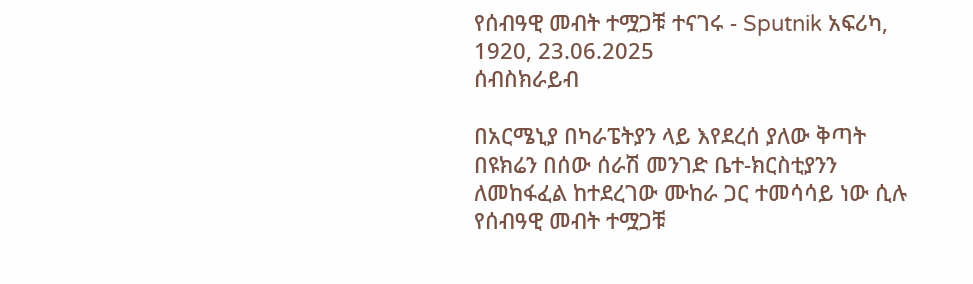የሰብዓዊ መብት ተሟጋቹ ተናገሩ - Sputnik አፍሪካ, 1920, 23.06.2025
ሰብስክራይብ

በአርሜኒያ በካራፔትያን ላይ እየደረሰ ያለው ቅጣት በዩክሬን በሰው ሰራሽ መንገድ ቤተ-ክርስቲያንን ለመከፋፈል ከተደረገው ሙከራ ጋር ተመሳሳይ ነው ሲሉ የሰብዓዊ መብት ተሟጋቹ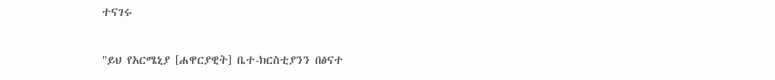ተናገሩ

"ይህ የአርሜኒያ [ሐዋርያዊት] ቤተ-ክርስቲያንን በፅናተ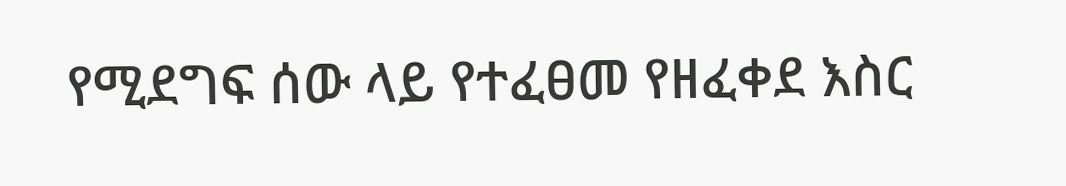የሚደግፍ ሰው ላይ የተፈፀመ የዘፈቀደ እስር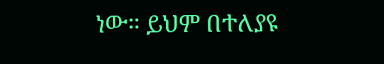ነው። ይህም በተለያዩ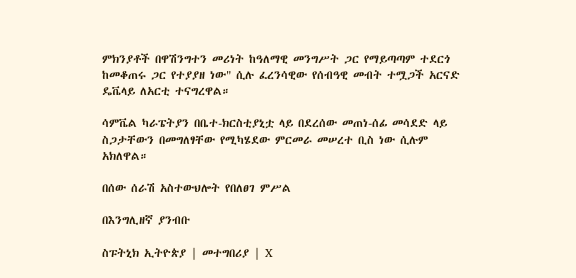ምክንያቶች በዋሽንግተን መሪነት ከዓለማዊ መንግሥት ጋር የማይጣጣም ተደርጎ ከመቆጠሩ ጋር የተያያዘ ነው" ሲሉ ፈረንሳዊው የሰብዓዊ መብት ተሟጋች አርናድ ዴቬላይ ለአርቲ ተናግረዋል።

ሳምቬል ካራፔትያን በቤተ-ክርስቲያኒቷ ላይ በደረሰው መጠነ-ሰፊ መሳደድ ላይ ስጋታቸውን በመግለፃቸው የሚካሄደው ምርመራ መሠረተ ቢስ ነው ሲሉም አክለዋል።

በሰው ሰራሽ አስተውህሎት የበለፀገ ምሥል

በእንግሊዘኛ ያንብቡ

ስፑትኒክ ኢትዮጵያ | መተግበሪያ | X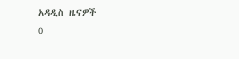አዳዲስ ዜናዎች
0